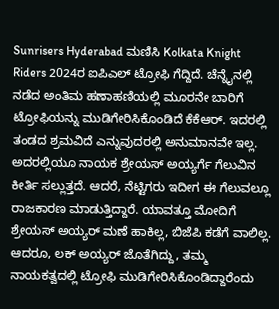Sunrisers Hyderabad ಮಣಿಸಿ Kolkata Knight Riders 2024ರ ಐಪಿಎಲ್ ಟ್ರೋಫಿ ಗೆದ್ದಿದೆ. ಚೆನ್ನೈನಲ್ಲಿ ನಡೆದ ಅಂತಿಮ ಹಣಾಹಣಿಯಲ್ಲಿ ಮೂರನೇ ಬಾರಿಗೆ ಟ್ರೋಫಿಯನ್ನು ಮುಡಿಗೇರಿಸಿಕೊಂಡಿದೆ ಕೆಕೆಆರ್. ಇದರಲ್ಲಿ ತಂಡದ ಶ್ರಮವಿದೆ ಎನ್ನುವುದರಲ್ಲಿ ಅನುಮಾನವೇ ಇಲ್ಲ. ಅದರಲ್ಲಿಯೂ ನಾಯಕ ಶ್ರೇಯಸ್ ಅಯ್ಯರ್ಗೆ ಗೆಲುವಿನ ಕೀರ್ತಿ ಸಲ್ಲುತ್ತದೆ. ಆದರೆ, ನೆಟ್ಟಿಗರು ಇದೀಗ ಈ ಗೆಲುವಲ್ಲೂ ರಾಜಕಾರಣ ಮಾಡುತ್ತಿದ್ದಾರೆ. ಯಾವತ್ತೂ ಮೋದಿಗೆ ಶ್ರೇಯಸ್ ಅಯ್ಯರ್ ಮಣೆ ಹಾಕಿಲ್ಲ, ಬಿಜೆಪಿ ಕಡೆಗೆ ವಾಲಿಲ್ಲ. ಆದರೂ, ಲಕ್ ಅಯ್ಯರ್ ಜೊತೆಗಿದ್ದು, ತಮ್ಮ ನಾಯಕತ್ವದಲ್ಲಿ ಟ್ರೋಫಿ ಮುಡಿಗೇರಿಸಿಕೊಂಡಿದ್ದಾರೆಂದು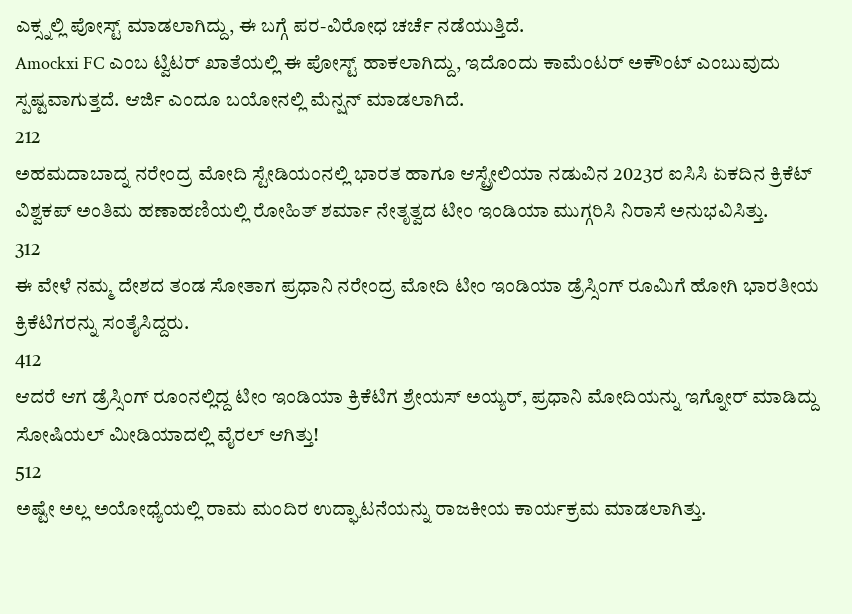ಎಕ್ಸ್ನಲ್ಲಿ ಪೋಸ್ಟ್ ಮಾಡಲಾಗಿದ್ದು, ಈ ಬಗ್ಗೆ ಪರ-ವಿರೋಧ ಚರ್ಚೆ ನಡೆಯುತ್ತಿದೆ.
Amockxi FC ಎಂಬ ಟ್ವಿಟರ್ ಖಾತೆಯಲ್ಲಿ ಈ ಪೋಸ್ಟ್ ಹಾಕಲಾಗಿದ್ದು, ಇದೊಂದು ಕಾಮೆಂಟರ್ ಅಕೌಂಟ್ ಎಂಬುವುದು ಸ್ಪಷ್ಟವಾಗುತ್ತದೆ. ಆರ್ಜಿ ಎಂದೂ ಬಯೋನಲ್ಲಿ ಮೆನ್ಷನ್ ಮಾಡಲಾಗಿದೆ.
212
ಅಹಮದಾಬಾದ್ನ ನರೇಂದ್ರ ಮೋದಿ ಸ್ಟೇಡಿಯಂನಲ್ಲಿ ಭಾರತ ಹಾಗೂ ಆಸ್ಟ್ರೇಲಿಯಾ ನಡುವಿನ 2023ರ ಐಸಿಸಿ ಏಕದಿನ ಕ್ರಿಕೆಟ್ ವಿಶ್ವಕಪ್ ಅಂತಿಮ ಹಣಾಹಣಿಯಲ್ಲಿ ರೋಹಿತ್ ಶರ್ಮಾ ನೇತೃತ್ವದ ಟೀಂ ಇಂಡಿಯಾ ಮುಗ್ಗರಿಸಿ ನಿರಾಸೆ ಅನುಭವಿಸಿತ್ತು.
312
ಈ ವೇಳೆ ನಮ್ಮ ದೇಶದ ತಂಡ ಸೋತಾಗ ಪ್ರಧಾನಿ ನರೇಂದ್ರ ಮೋದಿ ಟೀಂ ಇಂಡಿಯಾ ಡ್ರೆಸ್ಸಿಂಗ್ ರೂಮಿಗೆ ಹೋಗಿ ಭಾರತೀಯ ಕ್ರಿಕೆಟಿಗರನ್ನು ಸಂತೈಸಿದ್ದರು.
412
ಆದರೆ ಆಗ ಡ್ರೆಸ್ಸಿಂಗ್ ರೂಂನಲ್ಲಿದ್ದ ಟೀಂ ಇಂಡಿಯಾ ಕ್ರಿಕೆಟಿಗ ಶ್ರೇಯಸ್ ಅಯ್ಯರ್, ಪ್ರಧಾನಿ ಮೋದಿಯನ್ನು ಇಗ್ನೋರ್ ಮಾಡಿದ್ದು ಸೋಷಿಯಲ್ ಮೀಡಿಯಾದಲ್ಲಿ ವೈರಲ್ ಆಗಿತ್ತು!
512
ಅಷ್ಟೇ ಅಲ್ಲ ಅಯೋಧ್ಯೆಯಲ್ಲಿ ರಾಮ ಮಂದಿರ ಉದ್ಘಾಟನೆಯನ್ನು ರಾಜಕೀಯ ಕಾರ್ಯಕ್ರಮ ಮಾಡಲಾಗಿತ್ತು.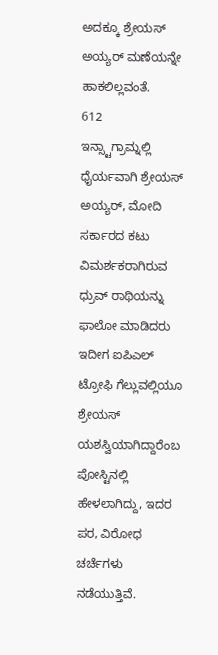ಅದಕ್ಕೂ ಶ್ರೇಯಸ್ ಅಯ್ಯರ್ ಮಣೆಯನ್ನೇ ಹಾಕಲಿಲ್ಲವಂತೆ.
612
ಇನ್ಸ್ಟಾಗ್ರಾಮ್ನಲ್ಲಿ ಧೈರ್ಯವಾಗಿ ಶ್ರೇಯಸ್ ಅಯ್ಯರ್, ಮೋದಿ ಸರ್ಕಾರದ ಕಟು ವಿಮರ್ಶಕರಾಗಿರುವ ಧ್ರುವ್ ರಾಥಿಯನ್ನು ಫಾಲೋ ಮಾಡಿದರು ಇದೀಗ ಐಪಿಎಲ್ ಟ್ರೋಫಿ ಗೆಲ್ಲುವಲ್ಲಿಯೂ ಶ್ರೇಯಸ್ ಯಶಸ್ವಿಯಾಗಿದ್ದಾರೆಂಬ ಪೋಸ್ಟಿನಲ್ಲಿ ಹೇಳಲಾಗಿದ್ದು, ಇದರ ಪರ, ವಿರೋಧ ಚರ್ಚೆಗಳು ನಡೆಯುತ್ತಿವೆ.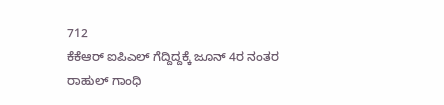712
ಕೆಕೆಆರ್ ಐಪಿಎಲ್ ಗೆದ್ದಿದ್ದಕ್ಕೆ ಜೂನ್ 4ರ ನಂತರ ರಾಹುಲ್ ಗಾಂಧಿ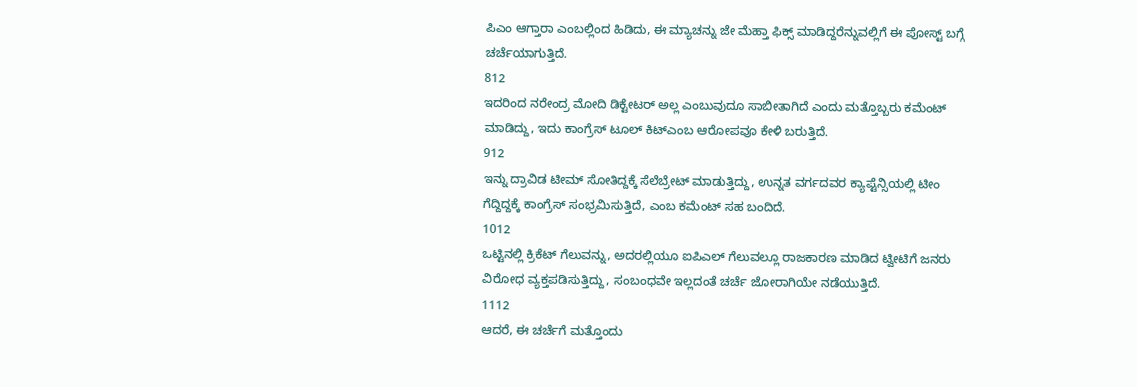ಪಿಎಂ ಆಗ್ತಾರಾ ಎಂಬಲ್ಲಿಂದ ಹಿಡಿದು, ಈ ಮ್ಯಾಚನ್ನು ಜೇ ಮೆಹ್ತಾ ಫಿಕ್ಸ್ ಮಾಡಿದ್ದರೆನ್ನುವಲ್ಲಿಗೆ ಈ ಪೋಸ್ಟ್ ಬಗ್ಗೆ ಚರ್ಚೆಯಾಗುತ್ತಿದೆ.
812
ಇದರಿಂದ ನರೇಂದ್ರ ಮೋದಿ ಡಿಕ್ಟೇಟರ್ ಅಲ್ಲ ಎಂಬುವುದೂ ಸಾಬೀತಾಗಿದೆ ಎಂದು ಮತ್ತೊಬ್ಬರು ಕಮೆಂಟ್ ಮಾಡಿದ್ದು, ಇದು ಕಾಂಗ್ರೆಸ್ ಟೂಲ್ ಕಿಟ್ಎಂಬ ಆರೋಪವೂ ಕೇಳಿ ಬರುತ್ತಿದೆ.
912
ಇನ್ನು ದ್ರಾವಿಡ ಟೀಮ್ ಸೋತಿದ್ದಕ್ಕೆ ಸೆಲೆಬ್ರೇಟ್ ಮಾಡುತ್ತಿದ್ದು, ಉನ್ನತ ವರ್ಗದವರ ಕ್ಯಾಪ್ಟೆನ್ಸಿಯಲ್ಲಿ ಟೀಂ ಗೆದ್ದಿದ್ದಕ್ಕೆ ಕಾಂಗ್ರೆಸ್ ಸಂಭ್ರಮಿಸುತ್ತಿದೆ, ಎಂಬ ಕಮೆಂಟ್ ಸಹ ಬಂದಿದೆ.
1012
ಒಟ್ಟಿನಲ್ಲಿ ಕ್ರಿಕೆಟ್ ಗೆಲುವನ್ನು, ಅದರಲ್ಲಿಯೂ ಐಪಿಎಲ್ ಗೆಲುವಲ್ಲೂ ರಾಜಕಾರಣ ಮಾಡಿದ ಟ್ವೀಟಿಗೆ ಜನರು ವಿರೋಧ ವ್ಯಕ್ತಪಡಿಸುತ್ತಿದ್ದು, ಸಂಬಂಧವೇ ಇಲ್ಲದಂತೆ ಚರ್ಚೆ ಜೋರಾಗಿಯೇ ನಡೆಯುತ್ತಿದೆ.
1112
ಆದರೆ, ಈ ಚರ್ಚೆಗೆ ಮತ್ತೊಂದು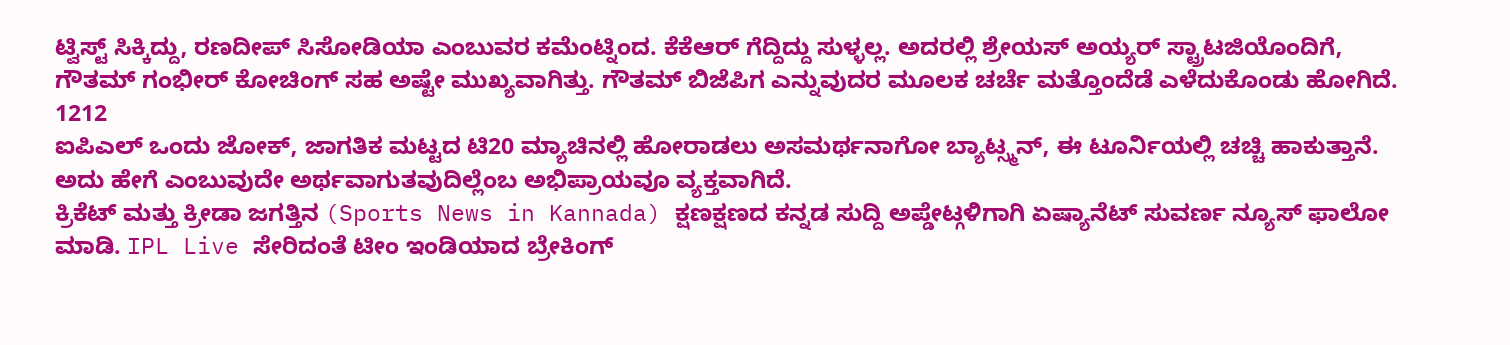ಟ್ವಿಸ್ಟ್ ಸಿಕ್ಕಿದ್ದು, ರಣದೀಪ್ ಸಿಸೋಡಿಯಾ ಎಂಬುವರ ಕಮೆಂಟ್ನಿಂದ. ಕೆಕೆಆರ್ ಗೆದ್ದಿದ್ದು ಸುಳ್ಳಲ್ಲ. ಅದರಲ್ಲಿ ಶ್ರೇಯಸ್ ಅಯ್ಯರ್ ಸ್ಟ್ರಾಟಜಿಯೊಂದಿಗೆ, ಗೌತಮ್ ಗಂಭೀರ್ ಕೋಚಿಂಗ್ ಸಹ ಅಷ್ಟೇ ಮುಖ್ಯವಾಗಿತ್ತು. ಗೌತಮ್ ಬಿಜೆಪಿಗ ಎನ್ನುವುದರ ಮೂಲಕ ಚರ್ಚೆ ಮತ್ತೊಂದೆಡೆ ಎಳೆದುಕೊಂಡು ಹೋಗಿದೆ.
1212
ಐಪಿಎಲ್ ಒಂದು ಜೋಕ್, ಜಾಗತಿಕ ಮಟ್ಟದ ಟಿ20 ಮ್ಯಾಚಿನಲ್ಲಿ ಹೋರಾಡಲು ಅಸಮರ್ಥನಾಗೋ ಬ್ಯಾಟ್ಸ್ಮನ್, ಈ ಟೂರ್ನಿಯಲ್ಲಿ ಚಚ್ಚಿ ಹಾಕುತ್ತಾನೆ. ಅದು ಹೇಗೆ ಎಂಬುವುದೇ ಅರ್ಥವಾಗುತವುದಿಲ್ಲೆಂಬ ಅಭಿಪ್ರಾಯವೂ ವ್ಯಕ್ತವಾಗಿದೆ.
ಕ್ರಿಕೆಟ್ ಮತ್ತು ಕ್ರೀಡಾ ಜಗತ್ತಿನ (Sports News in Kannada) ಕ್ಷಣಕ್ಷಣದ ಕನ್ನಡ ಸುದ್ದಿ ಅಪ್ಡೇಟ್ಗಳಿಗಾಗಿ ಏಷ್ಯಾನೆಟ್ ಸುವರ್ಣ ನ್ಯೂಸ್ ಫಾಲೋ ಮಾಡಿ. IPL Live ಸೇರಿದಂತೆ ಟೀಂ ಇಂಡಿಯಾದ ಬ್ರೇಕಿಂಗ್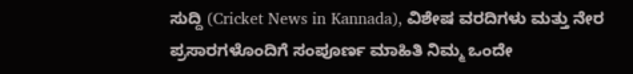ಸುದ್ದಿ (Cricket News in Kannada), ವಿಶೇಷ ವರದಿಗಳು ಮತ್ತು ನೇರ ಪ್ರಸಾರಗಳೊಂದಿಗೆ ಸಂಪೂರ್ಣ ಮಾಹಿತಿ ನಿಮ್ಮ ಒಂದೇ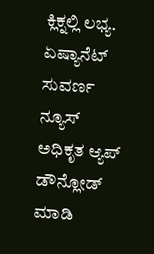ಕ್ಲಿಕ್ನಲ್ಲಿ ಲಭ್ಯ. ಏಷ್ಯಾನೆಟ್ ಸುವರ್ಣ ನ್ಯೂಸ್ ಅಧಿಕೃತ ಆ್ಯಪ್ ಡೌನ್ಲೋಡ್ ಮಾಡಿ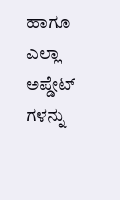ಹಾಗೂ ಎಲ್ಲಾ ಅಪ್ಡೇಟ್ ಗಳನ್ನು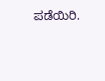ಪಡೆಯಿರಿ.